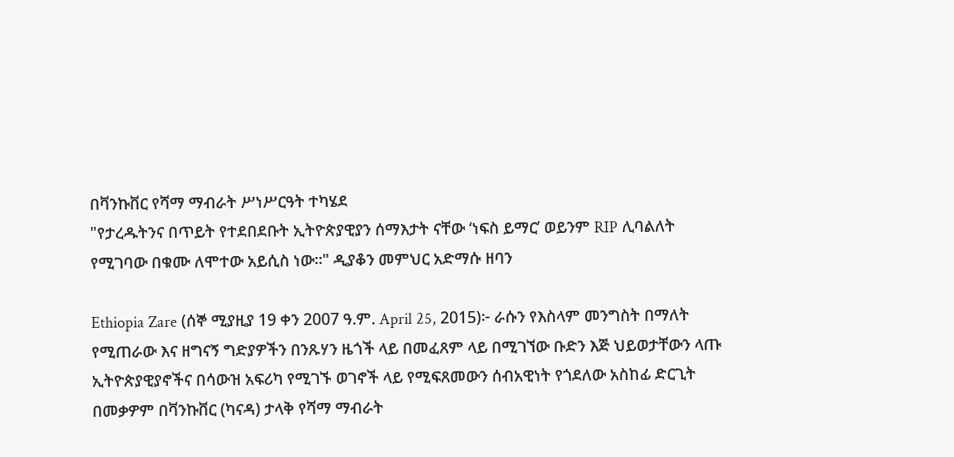በቫንኩቨር የሻማ ማብራት ሥነሥርዓት ተካሄደ
"የታረዱትንና በጥይት የተደበደቡት ኢትዮጵያዊያን ሰማእታት ናቸው ‘ነፍስ ይማር’ ወይንም RIP ሊባልለት የሚገባው በቁሙ ለሞተው አይሲስ ነው።" ዲያቆን መምህር አድማሱ ዘባን

Ethiopia Zare (ሰኞ ሚያዚያ 19 ቀን 2007 ዓ.ም. April 25, 2015)፦ ራሱን የእስላም መንግስት በማለት የሚጠራው እና ዘግናኝ ግድያዎችን በንጹሃን ዜጎች ላይ በመፈጸም ላይ በሚገኘው ቡድን እጅ ህይወታቸውን ላጡ ኢትዮጵያዊያኖችና በሳውዝ አፍሪካ የሚገኙ ወገኖች ላይ የሚፍጸመውን ሰብአዊነት የጎደለው አስከፊ ድርጊት በመቃዎም በቫንኩቨር (ካናዳ) ታላቅ የሻማ ማብራት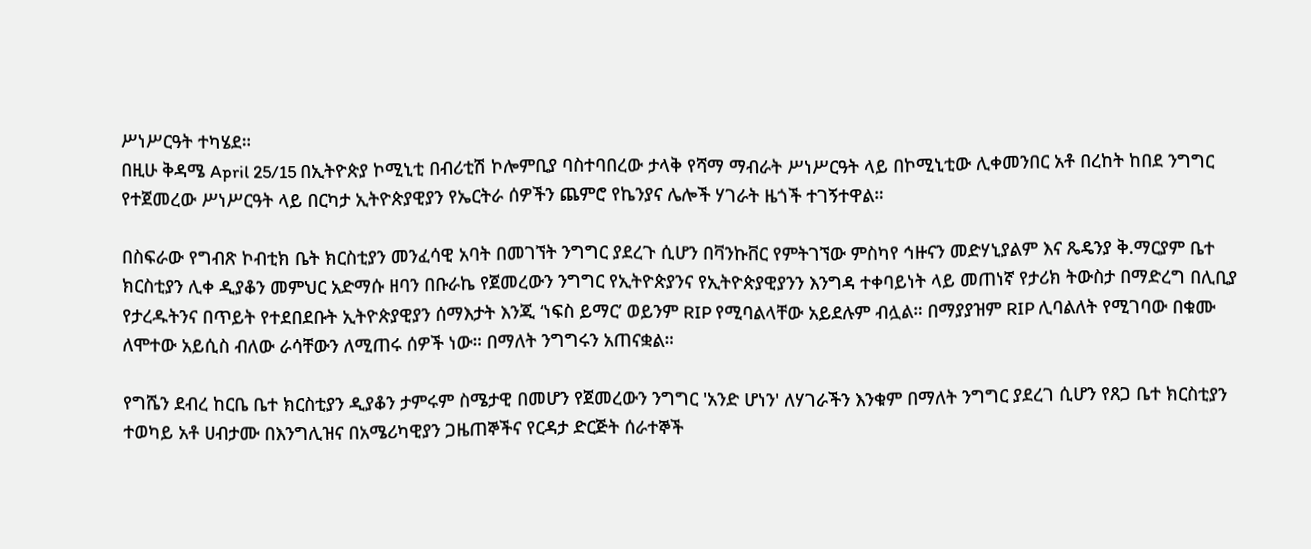ሥነሥርዓት ተካሄደ።
በዚሁ ቅዳሜ April 25/15 በኢትዮጵያ ኮሚኒቲ በብሪቲሽ ኮሎምቢያ ባስተባበረው ታላቅ የሻማ ማብራት ሥነሥርዓት ላይ በኮሚኒቲው ሊቀመንበር አቶ በረከት ከበደ ንግግር የተጀመረው ሥነሥርዓት ላይ በርካታ ኢትዮጵያዊያን የኤርትራ ሰዎችን ጨምሮ የኬንያና ሌሎች ሃገራት ዜጎች ተገኝተዋል።

በስፍራው የግብጽ ኮብቲክ ቤት ክርስቲያን መንፈሳዊ አባት በመገኘት ንግግር ያደረጉ ሲሆን በቫንኩቨር የምትገኘው ምስካየ ኅዙናን መድሃኒያልም እና ጼዴንያ ቅ.ማርያም ቤተ ክርስቲያን ሊቀ ዲያቆን መምህር አድማሱ ዘባን በቡራኬ የጀመረውን ንግግር የኢትዮጵያንና የኢትዮጵያዊያንን እንግዳ ተቀባይነት ላይ መጠነኛ የታሪክ ትውስታ በማድረግ በሊቢያ የታረዱትንና በጥይት የተደበደቡት ኢትዮጵያዊያን ሰማእታት እንጂ ‘ነፍስ ይማር’ ወይንም RIP የሚባልላቸው አይደሉም ብሏል። በማያያዝም RIP ሊባልለት የሚገባው በቁሙ ለሞተው አይሲስ ብለው ራሳቸውን ለሚጠሩ ሰዎች ነው። በማለት ንግግሩን አጠናቋል።

የግሼን ደብረ ከርቤ ቤተ ክርስቲያን ዲያቆን ታምሩም ስሜታዊ በመሆን የጀመረውን ንግግር 'አንድ ሆነን' ለሃገራችን እንቁም በማለት ንግግር ያደረገ ሲሆን የጸጋ ቤተ ክርስቲያን ተወካይ አቶ ሀብታሙ በእንግሊዝና በአሜሪካዊያን ጋዜጠኞችና የርዳታ ድርጅት ሰራተኞች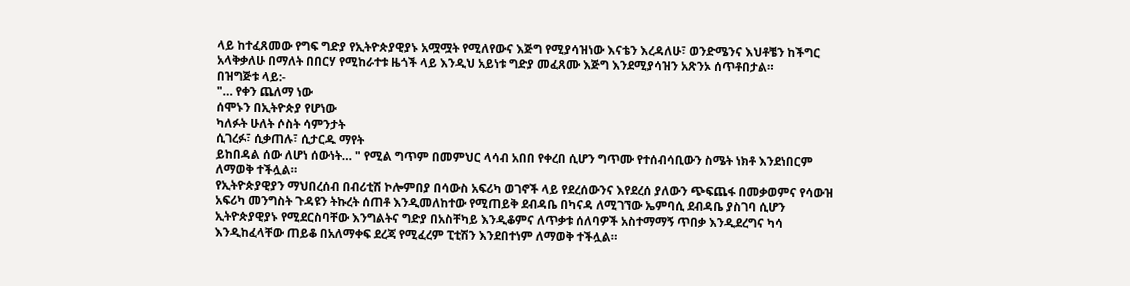ላይ ከተፈጸመው የግፍ ግድያ የኢትዮጵያዊያኑ አሟሟት የሚለየውና እጅግ የሚያሳዝነው እናቴን እረዳለሁ፣ ወንድሜንና እህቶቼን ከችግር አላቅቃለሁ በማለት በበርሃ የሚከራተቱ ዜጎች ላይ እንዲህ አይነቱ ግድያ መፈጸሙ እጅግ እንደሚያሳዝን አጽንኦ ሰጥቶበታል።
በዝግጅቱ ላይ:-
"… የቀን ጨለማ ነው
ሰሞኑን በኢትዮጵያ የሆነው
ካለፉት ሁለት ሶስት ሳምንታት
ሲገረፉ፣ ሲቃጠሉ፣ ሲታርዱ ማየት
ይከበዳል ሰው ለሆነ ሰውነት… " የሚል ግጥም በመምህር ላሳብ አበበ የቀረበ ሲሆን ግጥሙ የተሰብሳቢውን ስሜት ነክቶ እንደነበርም ለማወቅ ተችሏል።
የኢትዮጵያዊያን ማህበረሰብ በብሪቲሽ ኮሎምበያ በሳውስ አፍሪካ ወገኖች ላይ የደረሰውንና እየደረሰ ያለውን ጭፍጨፋ በመቃወምና የሳውዝ አፍሪካ መንግስት ጉዳዩን ትኩረት ሰጠቶ እንዲመለከተው የሚጠይቅ ደብዳቤ በካናዳ ለሚገኘው ኤምባሲ ደብዳቤ ያስገባ ሲሆን ኢትዮጵያዊያኑ የሚደርስባቸው እንግልትና ግድያ በአስቸካይ እንዲቆምና ለጥቃቱ ሰለባዎች አስተማማኝ ጥበቃ እንዲደረግና ካሳ እንዲከፈላቸው ጠይቆ በአለማቀፍ ደረጃ የሚፈረም ፒቲሽን እንደበተነም ለማወቅ ተችሏል።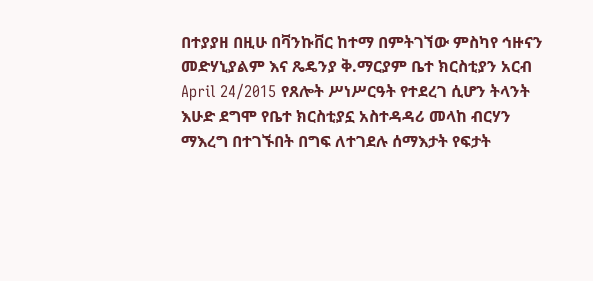በተያያዘ በዚሁ በቫንኩቨር ከተማ በምትገኘው ምስካየ ኅዙናን መድሃኒያልም እና ጼዴንያ ቅ.ማርያም ቤተ ክርስቲያን አርብ April 24/2015 የጸሎት ሥነሥርዓት የተደረገ ሲሆን ትላንት እሁድ ደግሞ የቤተ ክርስቲያኗ አስተዳዳሪ መላከ ብርሃን ማእረግ በተገኙበት በግፍ ለተገደሉ ሰማእታት የፍታት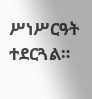ሥነሥርዓት ተደርጓል።